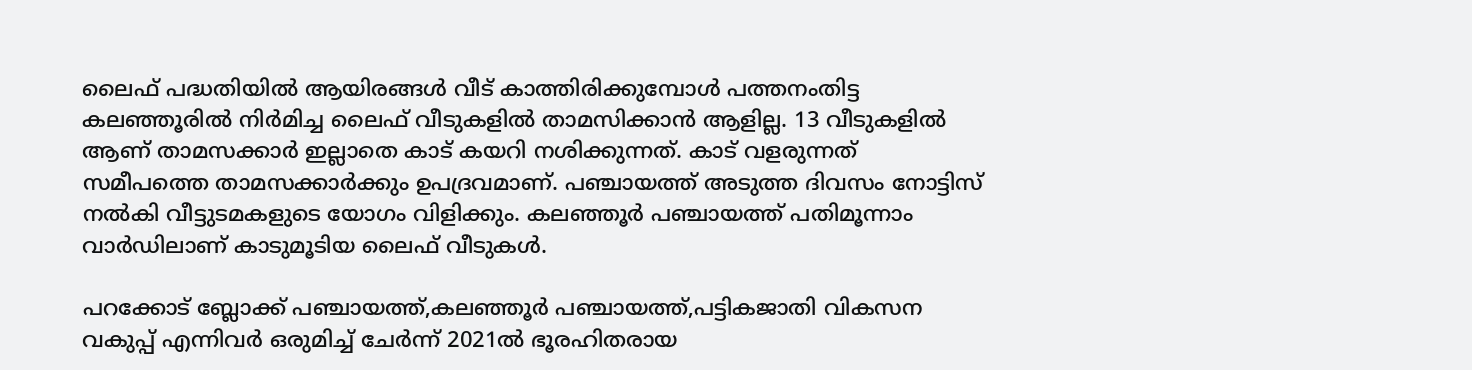ലൈഫ് പദ്ധതിയില്‍ ആയിരങ്ങള്‍ വീട് കാത്തിരിക്കുമ്പോള്‍ പത്തനംതിട്ട കലഞ്ഞൂരില്‍ നിര്‍മിച്ച ലൈഫ് വീടുകളില്‍ താമസിക്കാന്‍ ആളില്ല. 13 വീടുകളില്‍ ആണ് താമസക്കാര്‍ ഇല്ലാതെ കാട് കയറി നശിക്കുന്നത്. കാട് വളരുന്നത് സമീപത്തെ താമസക്കാര്‍ക്കും ഉപദ്രവമാണ്. പഞ്ചായത്ത് അടുത്ത ദിവസം നോട്ടിസ് നല്‍കി വീട്ടുടമകളുടെ യോഗം വിളിക്കും. കലഞ്ഞൂര്‍ പഞ്ചായത്ത് പതിമൂന്നാം വാര്‍ഡിലാണ് കാടുമൂടിയ ലൈഫ് വീടുകള്‍.

പറക്കോട് ബ്ലോക്ക് പഞ്ചായത്ത്,കലഞ്ഞൂര്‍ പഞ്ചായത്ത്,പട്ടികജാതി വികസന വകുപ്പ് എന്നിവര്‍ ഒരുമിച്ച് ചേര്‍ന്ന് 2021ല്‍ ഭൂരഹിതരായ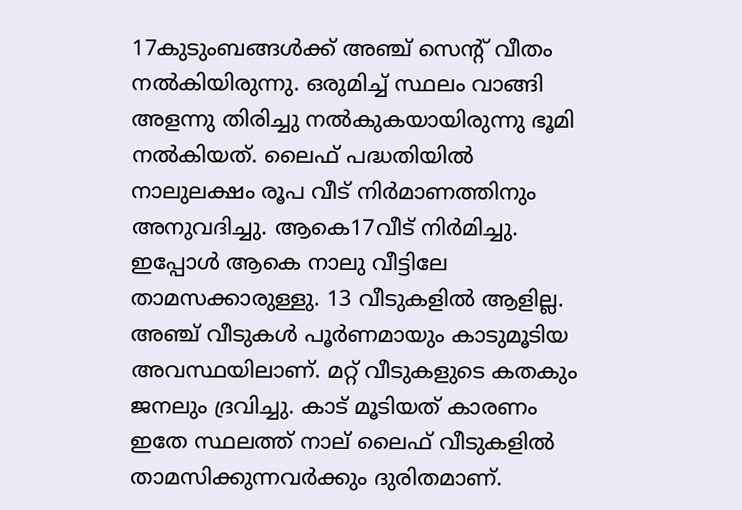17കുടുംബങ്ങള്‍ക്ക് അഞ്ച് സെന്‍റ് വീതം നല്‍കിയിരുന്നു. ഒരുമിച്ച് സ്ഥലം വാങ്ങി അളന്നു തിരിച്ചു നല്‍കുകയായിരുന്നു ഭൂമി നല്‍കിയത്. ലൈഫ് പദ്ധതിയില്‍ നാലുലക്ഷം രൂപ വീട് നിര്‍മാണത്തിനും അനുവദിച്ചു. ആകെ17വീട് നിര്‍മിച്ചു. ഇപ്പോള്‍ ആകെ നാലു വീട്ടിലേ താമസക്കാരുള്ളു. 13 വീടുകളില്‍ ആളില്ല. അഞ്ച് വീടുകള്‍ പൂര്‍ണമായും കാടുമൂടിയ അവസ്ഥയിലാണ്. മറ്റ് വീടുകളുടെ കതകും ജനലും ദ്രവിച്ചു. കാട് മൂടിയത് കാരണം ഇതേ സ്ഥലത്ത് നാല് ലൈഫ് വീടുകളില്‍ താമസിക്കുന്നവര്‍ക്കും ദുരിതമാണ്.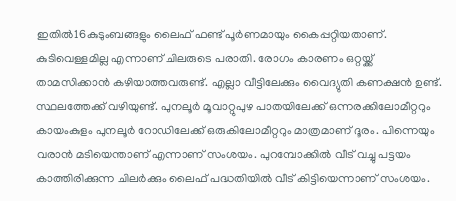ഇതില്‍16കുടുംബങ്ങളും ലൈഫ് ഫണ്ട് പൂര്‍ണമായും കൈപ്പറ്റിയതാണ്. കുടിവെള്ളമില്ല എന്നാണ് ചിലരുടെ പരാതി. രോഗം കാരണം ഒറ്റയ്ക്ക് താമസിക്കാന്‍ കഴിയാത്തവരുണ്ട്. എല്ലാ വീട്ടിലേക്കും വൈദ്യുതി കണക്ഷന്‍ ഉണ്ട്. സ്ഥലത്തേക്ക് വഴിയുണ്ട്. പുനലൂര്‍ മൂവാറ്റുപുഴ പാതയിലേക്ക് ഒന്നരക്കിലോമീറ്ററും കായംകുളം പുനലൂര്‍ റോഡിലേക്ക് ഒരുകിലോമീറ്ററും മാത്രമാണ് ദൂരം. പിന്നെയും വരാന്‍ മടിയെന്താണ് എന്നാണ് സംശയം. പുറമ്പോക്കില്‍ വീട് വച്ചു പട്ടയം കാത്തിരിക്കുന്ന ചിലര്‍ക്കും ലൈഫ് പദ്ധതിയില്‍ വീട് കിട്ടിയെന്നാണ് സംശയം.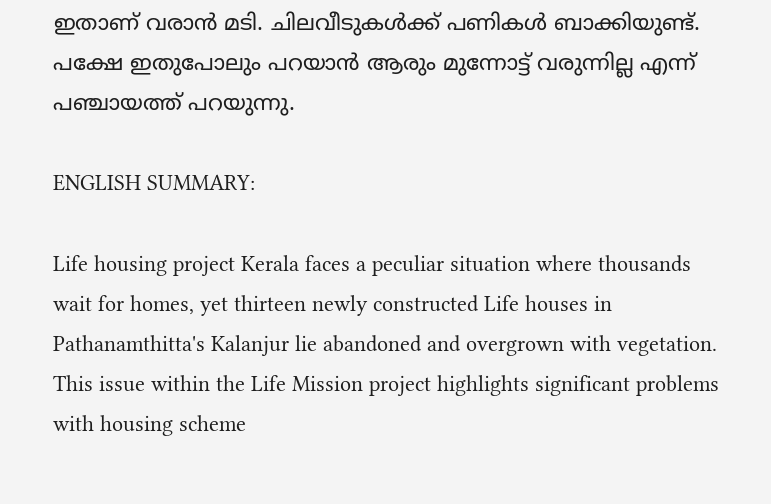ഇതാണ് വരാന്‍ മടി. ചിലവീടുകള്‍ക്ക് പണികള്‍ ബാക്കിയുണ്ട്. പക്ഷേ ഇതുപോലും പറയാന്‍ ആരും മുന്നോട്ട് വരുന്നില്ല എന്ന് പഞ്ചായത്ത് പറയുന്നു.

ENGLISH SUMMARY:

Life housing project Kerala faces a peculiar situation where thousands wait for homes, yet thirteen newly constructed Life houses in Pathanamthitta's Kalanjur lie abandoned and overgrown with vegetation. This issue within the Life Mission project highlights significant problems with housing scheme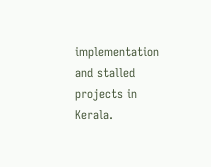implementation and stalled projects in Kerala.